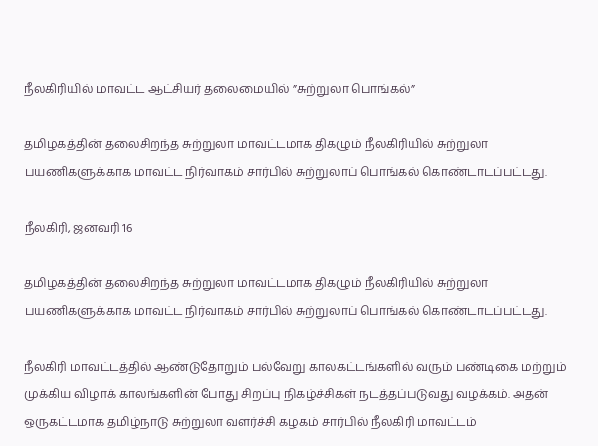நீலகிரியில் மாவட்ட ஆட்சியர் தலைமையில் ”சுற்றுலா பொங்கல்”

தமிழகத்தின் தலைசிறந்த சுற்றுலா மாவட்டமாக திகழும் நீலகிரியில் சுற்றுலா பயணிகளுக்காக மாவட்ட நிர்வாகம் சார்பில் சுற்றுலாப் பொங்கல் கொண்டாடப்பட்டது.

நீலகிரி, ஜனவரி 16

தமிழகத்தின் தலைசிறந்த சுற்றுலா மாவட்டமாக திகழும் நீலகிரியில் சுற்றுலா பயணிகளுக்காக மாவட்ட நிர்வாகம் சார்பில் சுற்றுலாப் பொங்கல் கொண்டாடப்பட்டது.

நீலகிரி மாவட்டத்தில் ஆண்டுதோறும் பல்வேறு காலகட்டங்களில் வரும் பண்டிகை மற்றும் முக்கிய விழாக் காலங்களின் போது சிறப்பு நிகழ்ச்சிகள் நடத்தப்படுவது வழக்கம். அதன் ஒருகட்டமாக தமிழ்நாடு சுற்றுலா வளர்ச்சி கழகம் சார்பில் நீலகிரி மாவட்டம்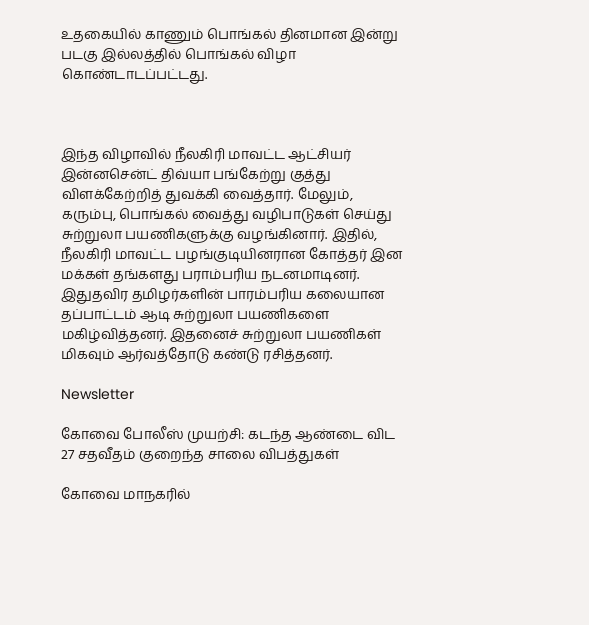உதகையில் காணும் பொங்கல் தினமான இன்று படகு இல்லத்தில் பொங்கல் விழா கொண்டாடப்பட்டது.



இந்த விழாவில் நீலகிரி மாவட்ட ஆட்சியர் இன்னசென்ட் திவ்யா பங்கேற்று குத்து விளக்கேற்றித் துவக்கி வைத்தார். மேலும், கரும்பு, பொங்கல் வைத்து வழிபாடுகள் செய்து சுற்றுலா பயணிகளுக்கு வழங்கினார். இதில், நீலகிரி மாவட்ட பழங்குடியினரான கோத்தர் இன மக்கள் தங்களது பராம்பரிய நடனமாடினர். இதுதவிர தமிழர்களின் பாரம்பரிய கலையான தப்பாட்டம் ஆடி சுற்றுலா பயணிகளை மகிழ்வித்தனர். இதனைச் சுற்றுலா பயணிகள் மிகவும் ஆர்வத்தோடு கண்டு ரசித்தனர்.

Newsletter

கோவை போலீஸ் முயற்சி: கடந்த ஆண்டை விட 27 சதவீதம் குறைந்த சாலை விபத்துகள்

கோவை மாநகரில்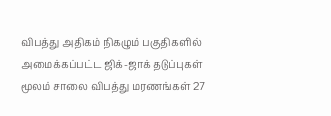விபத்து அதிகம் நிகழும் பகுதிகளில் அமைக்கப்பட்ட ஜிக்-ஜாக் தடுப்புகள் மூலம் சாலை விபத்து மரணங்கள் 27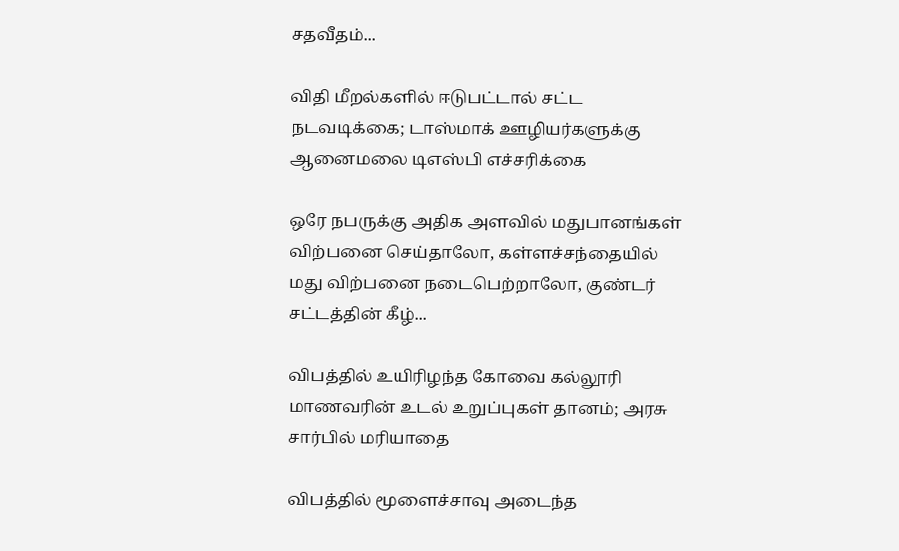சதவீதம்...

விதி மீறல்களில் ஈடுபட்டால் சட்ட நடவடிக்கை; டாஸ்மாக் ஊழியர்களுக்கு ஆனைமலை டிஎஸ்பி எச்சரிக்கை

ஒரே நபருக்கு அதிக அளவில் மதுபானங்கள் விற்பனை செய்தாலோ, கள்ளச்சந்தையில் மது விற்பனை நடைபெற்றாலோ, குண்டர் சட்டத்தின் கீழ்...

விபத்தில் உயிரிழந்த கோவை கல்லூரி மாணவரின் உடல் உறுப்புகள் தானம்; அரசு சார்பில் மரியாதை

விபத்தில் மூளைச்சாவு அடைந்த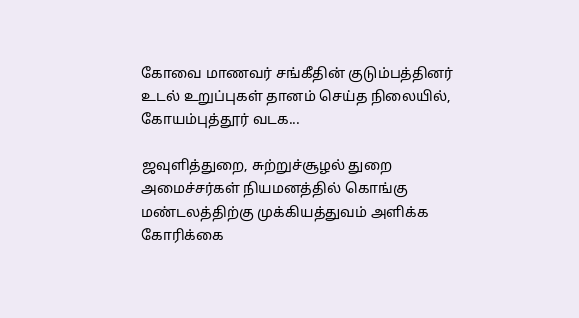கோவை மாணவர் சங்கீதின் குடும்பத்தினர் உடல் உறுப்புகள் தானம் செய்த நிலையில், கோயம்புத்தூர் வடக...

ஜவுளித்துறை, சுற்றுச்சூழல் துறை அமைச்சர்கள் நியமனத்தில் கொங்கு மண்டலத்திற்கு முக்கியத்துவம் அளிக்க கோரிக்கை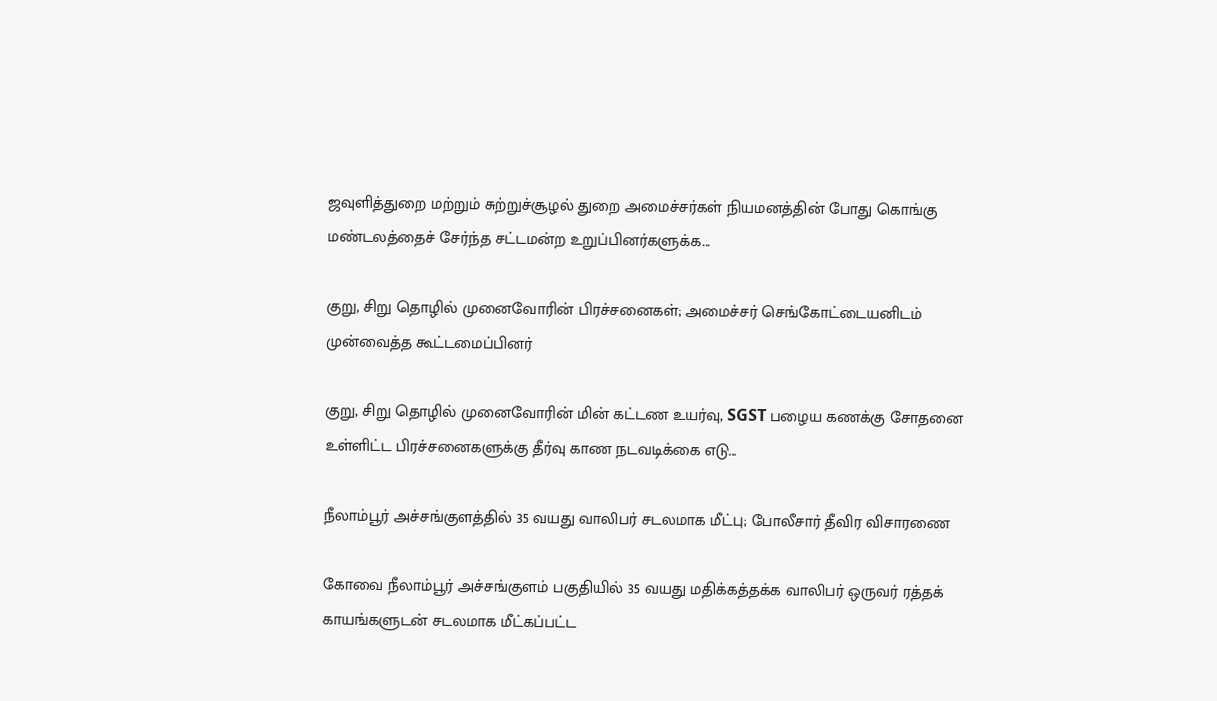ஜவுளித்துறை மற்றும் சுற்றுச்சூழல் துறை அமைச்சர்கள் நியமனத்தின் போது கொங்கு மண்டலத்தைச் சேர்ந்த சட்டமன்ற உறுப்பினர்களுக்க...

குறு, சிறு தொழில் முனைவோரின் பிரச்சனைகள்; அமைச்சர் செங்கோட்டையனிடம் முன்வைத்த கூட்டமைப்பினர்

குறு, சிறு தொழில் முனைவோரின் மின் கட்டண உயர்வு, SGST பழைய கணக்கு சோதனை உள்ளிட்ட பிரச்சனைகளுக்கு தீர்வு காண நடவடிக்கை எடு...

நீலாம்பூர் அச்சங்குளத்தில் 35 வயது வாலிபர் சடலமாக மீட்பு; போலீசார் தீவிர விசாரணை

கோவை நீலாம்பூர் அச்சங்குளம் பகுதியில் 35 வயது மதிக்கத்தக்க வாலிபர் ஒருவர் ரத்தக் காயங்களுடன் சடலமாக மீட்கப்பட்ட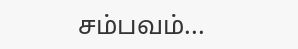சம்பவம்...